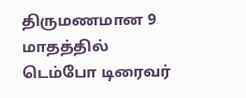திருமணமான 9 மாதத்தில் டெம்போ டிரைவர்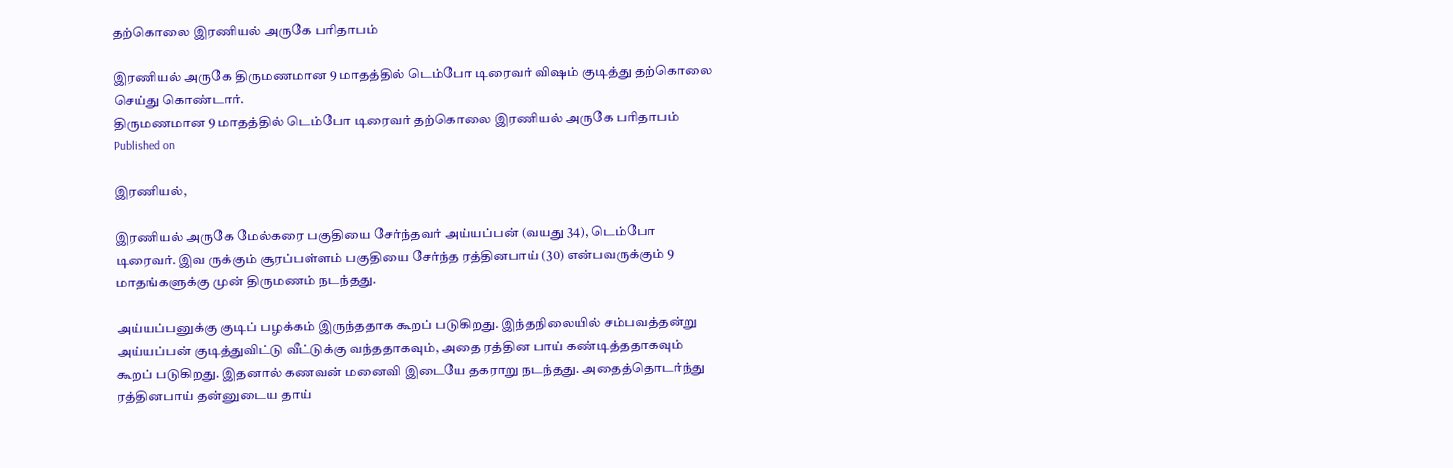தற்கொலை இரணியல் அருகே பரிதாபம்

இரணியல் அருகே திருமணமான 9 மாதத்தில் டெம்போ டிரைவர் வி‌ஷம் குடித்து தற்கொலை செய்து கொண்டார்.
திருமணமான 9 மாதத்தில் டெம்போ டிரைவர் தற்கொலை இரணியல் அருகே பரிதாபம்
Published on

இரணியல்,

இரணியல் அருகே மேல்கரை பகுதியை சேர்ந்தவர் அய்யப்பன் (வயது 34), டெம்போ டிரைவர். இவ ருக்கும் சூரப்பள்ளம் பகுதியை சேர்ந்த ரத்தினபாய் (30) என்பவருக்கும் 9 மாதங்களுக்கு முன் திருமணம் நடந்தது.

அய்யப்பனுக்கு குடிப் பழக்கம் இருந்ததாக கூறப் படுகிறது. இந்தநிலையில் சம்பவத்தன்று அய்யப்பன் குடித்துவிட்டு வீட்டுக்கு வந்ததாகவும், அதை ரத்தின பாய் கண்டித்ததாகவும் கூறப் படுகிறது. இதனால் கணவன் மனைவி இடையே தகராறு நடந்தது. அதைத்தொடர்ந்து ரத்தினபாய் தன்னுடைய தாய்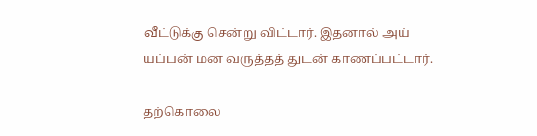வீட்டுக்கு சென்று விட்டார். இதனால் அய் யப்பன் மன வருத்தத் துடன் காணப்பட்டார்.

தற்கொலை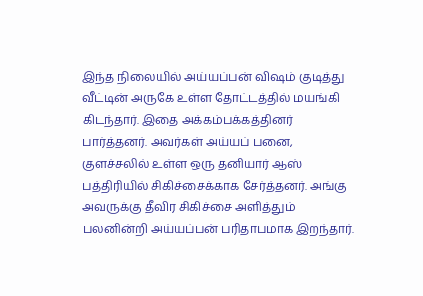இந்த நிலையில் அய்யப்பன் விஷம் குடித்து வீட்டின் அருகே உள்ள தோட்டத்தில் மயங்கி கிடந்தார். இதை அக்கம்பக்கத்தினர் பார்த்தனர். அவர்கள் அய்யப் பனை, குளச்சலில் உள்ள ஒரு தனியார் ஆஸ் பத்திரியில் சிகிச்சைக்காக சேர்த்தனர். அங்கு அவருக்கு தீவிர சிகிச்சை அளித்தும் பலனின்றி அய்யப்பன் பரிதாபமாக இறந்தார்.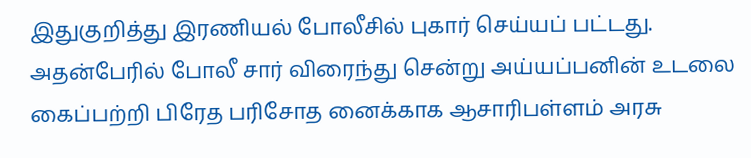இதுகுறித்து இரணியல் போலீசில் புகார் செய்யப் பட்டது. அதன்பேரில் போலீ சார் விரைந்து சென்று அய்யப்பனின் உடலை கைப்பற்றி பிரேத பரிசோத னைக்காக ஆசாரிபள்ளம் அரசு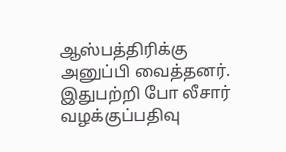ஆஸ்பத்திரிக்கு அனுப்பி வைத்தனர். இதுபற்றி போ லீசார் வழக்குப்பதிவு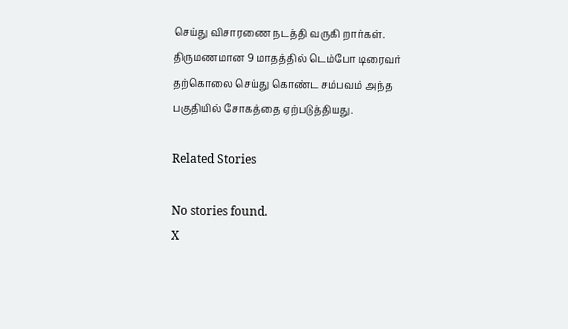செய்து விசாரணை நடத்தி வருகி றார்கள். திருமணமான 9 மாதத்தில் டெம்போ டிரைவர் தற்கொலை செய்து கொண்ட சம்பவம் அந்த பகுதியில் சோகத்தை ஏற்படுத்தியது.

Related Stories

No stories found.
X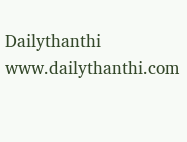Dailythanthi
www.dailythanthi.com